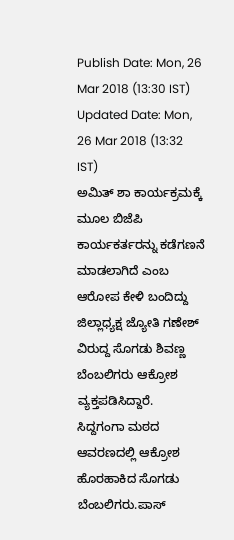Publish Date: Mon, 26 Mar 2018 (13:30 IST)
Updated Date: Mon, 26 Mar 2018 (13:32 IST)
ಅಮಿತ್ ಶಾ ಕಾರ್ಯಕ್ರಮಕ್ಕೆ ಮೂಲ ಬಿಜೆಪಿ ಕಾರ್ಯಕರ್ತರನ್ನು ಕಡೆಗಣನೆ ಮಾಡಲಾಗಿದೆ ಎಂಬ ಆರೋಪ ಕೇಳಿ ಬಂದಿದ್ದು ಜಿಲ್ಲಾಧ್ಯಕ್ಷ ಜ್ಯೋತಿ ಗಣೇಶ್ ವಿರುದ್ದ ಸೊಗಡು ಶಿವಣ್ಣ ಬೆಂಬಲಿಗರು ಆಕ್ರೋಶ ವ್ಯಕ್ತಪಡಿಸಿದ್ದಾರೆ.
ಸಿದ್ದಗಂಗಾ ಮಠದ ಆವರಣದಲ್ಲಿ ಆಕ್ರೋಶ ಹೊರಹಾಕಿದ ಸೊಗಡು ಬೆಂಬಲಿಗರು.ಪಾಸ್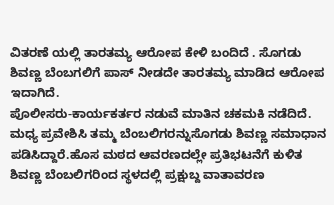ವಿತರಣೆ ಯಲ್ಲಿ ತಾರತಮ್ಯ ಆರೋಪ ಕೇಳಿ ಬಂದಿದೆ . ಸೊಗಡು ಶಿವಣ್ಣ ಬೆಂಬಗಲಿಗೆ ಪಾಸ್ ನೀಡದೇ ತಾರತಮ್ಯ ಮಾಡಿದ ಆರೋಪ ಇದಾಗಿದೆ.
ಪೊಲೀಸರು-ಕಾರ್ಯಕರ್ತರ ನಡುವೆ ಮಾತಿನ ಚಕಮಕಿ ನಡೆದಿದೆ. ಮಧ್ಯ ಪ್ರವೇಶಿಸಿ ತಮ್ಮ ಬೆಂಬಲಿಗರನ್ನುಸೊಗಡು ಶಿವಣ್ಣ ಸಮಾಧಾನ ಪಡಿಸಿದ್ದಾರೆ.ಹೊಸ ಮಠದ ಆವರಣದಲ್ಲೇ ಪ್ರತಿಭಟನೆಗೆ ಕುಳಿತ ಶಿವಣ್ಣ ಬೆಂಬಲಿಗರಿಂದ ಸ್ಥಳದಲ್ಲಿ ಪ್ರಕ್ಷುಬ್ದ ವಾತಾವರಣ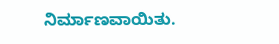ನಿರ್ಮಾಣವಾಯಿತು.